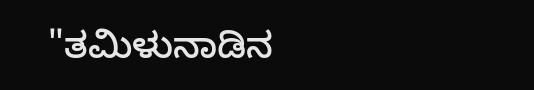"ತಮಿಳುನಾಡಿನ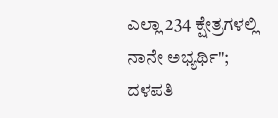ಎಲ್ಲಾ 234 ಕ್ಷೇತ್ರಗಳಲ್ಲಿ ನಾನೇ ಅಭ್ಯರ್ಥಿ"; ದಳಪತಿ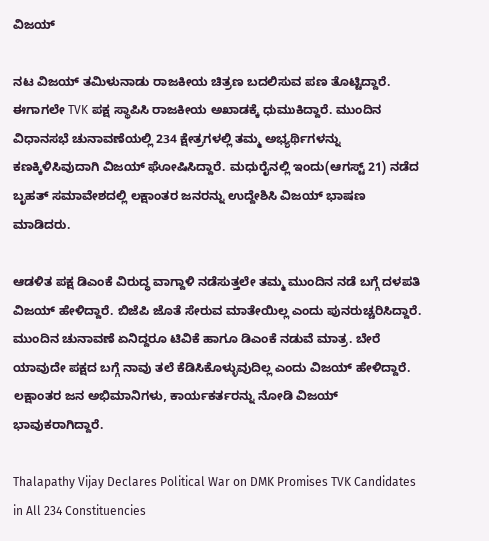ವಿಜಯ್

ನಟ ವಿಜಯ್ ತಮಿಳುನಾಡು ರಾಜಕೀಯ ಚಿತ್ರಣ ಬದಲಿಸುವ ಪಣ ತೊಟ್ಟಿದ್ದಾರೆ. ಈಗಾಗಲೇ TVK ಪಕ್ಷ ಸ್ಥಾಪಿಸಿ ರಾಜಕೀಯ ಅಖಾಡಕ್ಕೆ ಧುಮುಕಿದ್ದಾರೆ. ಮುಂದಿನ ವಿಧಾನಸಭೆ ಚುನಾವಣೆಯಲ್ಲಿ 234 ಕ್ಷೇತ್ರಗಳಲ್ಲಿ ತಮ್ಮ ಅಭ್ಯರ್ಥಿಗಳನ್ನು ಕಣಕ್ಕಿಳಿಸಿವುದಾಗಿ ವಿಜಯ್ ಘೋಷಿಸಿದ್ದಾರೆ. ಮಧುರೈನಲ್ಲಿ ಇಂದು(ಆಗಸ್ಟ್ 21) ನಡೆದ ಬೃಹತ್ ಸಮಾವೇಶದಲ್ಲಿ ಲಕ್ಷಾಂತರ ಜನರನ್ನು ಉದ್ದೇಶಿಸಿ ವಿಜಯ್ ಭಾಷಣ ಮಾಡಿದರು.

ಆಡಳಿತ ಪಕ್ಷ ಡಿಎಂಕೆ ವಿರುದ್ಧ ವಾಗ್ದಾಳಿ ನಡೆಸುತ್ತಲೇ ತಮ್ಮ ಮುಂದಿನ ನಡೆ ಬಗ್ಗೆ ದಳಪತಿ ವಿಜಯ್ ಹೇಳಿದ್ದಾರೆ. ಬಿಜೆಪಿ ಜೊತೆ ಸೇರುವ ಮಾತೇಯಿಲ್ಲ ಎಂದು ಪುನರುಚ್ಚರಿಸಿದ್ದಾರೆ. ಮುಂದಿನ ಚುನಾವಣೆ ಏನಿದ್ದರೂ ಟಿವಿಕೆ ಹಾಗೂ ಡಿಎಂಕೆ ನಡುವೆ ಮಾತ್ರ. ಬೇರೆ ಯಾವುದೇ ಪಕ್ಷದ ಬಗ್ಗೆ ನಾವು ತಲೆ ಕೆಡಿಸಿಕೊಳ್ಳುವುದಿಲ್ಲ ಎಂದು ವಿಜಯ್ ಹೇಳಿದ್ದಾರೆ. ಲಕ್ಷಾಂತರ ಜನ ಅಭಿಮಾನಿಗಳು, ಕಾರ್ಯಕರ್ತರನ್ನು ನೋಡಿ ವಿಜಯ್ ಭಾವುಕರಾಗಿದ್ದಾರೆ.

Thalapathy Vijay Declares Political War on DMK Promises TVK Candidates in All 234 Constituencies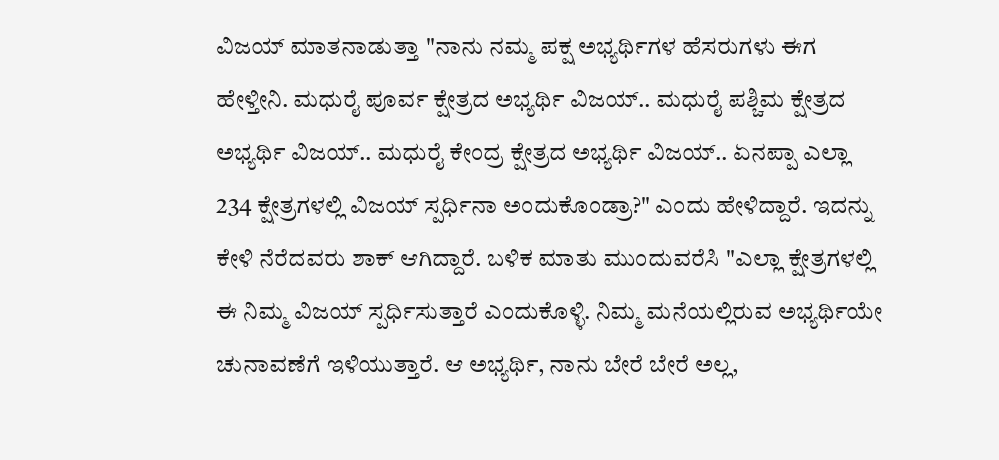ವಿಜಯ್ ಮಾತನಾಡುತ್ತಾ "ನಾನು ನಮ್ಮ ಪಕ್ಷ ಅಭ್ಯರ್ಥಿಗಳ ಹೆಸರುಗಳು ಈಗ ಹೇಳ್ತೀನಿ. ಮಧುರೈ ಪೂರ್ವ ಕ್ಷೇತ್ರದ ಅಭ್ಯರ್ಥಿ ವಿಜಯ್.. ಮಧುರೈ ಪಶ್ಚಿಮ ಕ್ಷೇತ್ರದ ಅಭ್ಯರ್ಥಿ ವಿಜಯ್.. ಮಧುರೈ ಕೇಂದ್ರ ಕ್ಷೇತ್ರದ ಅಭ್ಯರ್ಥಿ ವಿಜಯ್.. ಏನಪ್ಪಾ ಎಲ್ಲಾ 234 ಕ್ಷೇತ್ರಗಳಲ್ಲಿ ವಿಜಯ್ ಸ್ಪರ್ಧಿನಾ ಅಂದುಕೊಂಡ್ರಾ?" ಎಂದು ಹೇಳಿದ್ದಾರೆ. ಇದನ್ನು ಕೇಳಿ ನೆರೆದವರು ಶಾಕ್ ಆಗಿದ್ದಾರೆ. ಬಳಿಕ ಮಾತು ಮುಂದುವರೆಸಿ "ಎಲ್ಲಾ ಕ್ಷೇತ್ರಗಳಲ್ಲಿ ಈ ನಿಮ್ಮ ವಿಜಯ್ ಸ್ಪರ್ಧಿಸುತ್ತಾರೆ ಎಂದುಕೊಳ್ಳಿ. ನಿಮ್ಮ ಮನೆಯಲ್ಲಿರುವ ಅಭ್ಯರ್ಥಿಯೇ ಚುನಾವಣೆಗೆ ಇಳಿಯುತ್ತಾರೆ. ಆ ಅಭ್ಯರ್ಥಿ, ನಾನು ಬೇರೆ ಬೇರೆ ಅಲ್ಲ,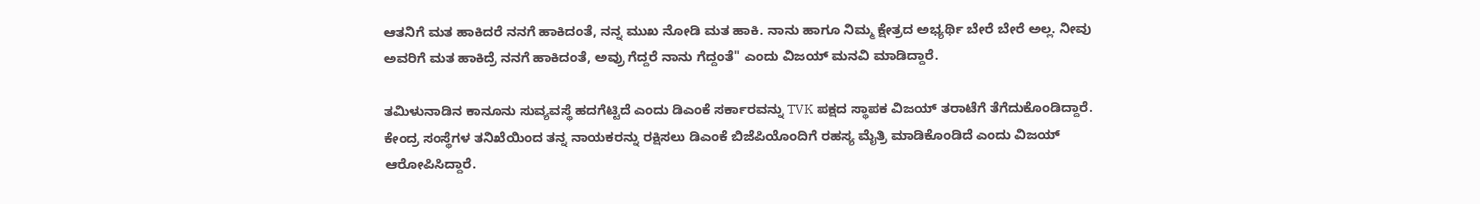ಆತನಿಗೆ ಮತ ಹಾಕಿದರೆ ನನಗೆ ಹಾಕಿದಂತೆ, ನನ್ನ ಮುಖ ನೋಡಿ ಮತ ಹಾಕಿ. ನಾನು ಹಾಗೂ ನಿಮ್ಮ ಕ್ಷೇತ್ರದ ಅಭ್ಯರ್ಥಿ ಬೇರೆ ಬೇರೆ ಅಲ್ಲ. ನೀವು ಅವರಿಗೆ ಮತ ಹಾಕಿದ್ರೆ ನನಗೆ ಹಾಕಿದಂತೆ, ಅವ್ರು ಗೆದ್ದರೆ ನಾನು ಗೆದ್ದಂತೆ" ಎಂದು ವಿಜಯ್ ಮನವಿ ಮಾಡಿದ್ದಾರೆ.

ತಮಿಳುನಾಡಿನ ಕಾನೂನು ಸುವ್ಯವಸ್ಥೆ ಹದಗೆಟ್ಟಿದೆ ಎಂದು ಡಿಎಂಕೆ ಸರ್ಕಾರವನ್ನು TVK ಪಕ್ಷದ ಸ್ಥಾಪಕ ವಿಜಯ್ ತರಾಟೆಗೆ ತೆಗೆದುಕೊಂಡಿದ್ದಾರೆ. ಕೇಂದ್ರ ಸಂಸ್ಥೆಗಳ ತನಿಖೆಯಿಂದ ತನ್ನ ನಾಯಕರನ್ನು ರಕ್ಷಿಸಲು ಡಿಎಂಕೆ ಬಿಜೆಪಿಯೊಂದಿಗೆ ರಹಸ್ಯ ಮೈತ್ರಿ ಮಾಡಿಕೊಂಡಿದೆ ಎಂದು ವಿಜಯ್ ಆರೋಪಿಸಿದ್ದಾರೆ.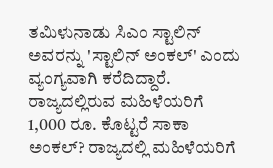ತಮಿಳುನಾಡು ಸಿಎಂ ಸ್ಟಾಲಿನ್ ಅವರನ್ನು 'ಸ್ಟಾಲಿನ್ ಅಂಕಲ್' ಎಂದು ವ್ಯಂಗ್ಯವಾಗಿ ಕರೆದಿದ್ದಾರೆ. ರಾಜ್ಯದಲ್ಲಿರುವ ಮಹಿಳೆಯರಿಗೆ 1,000 ರೂ. ಕೊಟ್ಟರೆ ಸಾಕಾ ಅಂಕಲ್? ರಾಜ್ಯದಲ್ಲಿ ಮಹಿಳೆಯರಿಗೆ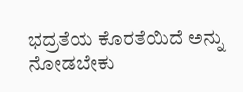ಭದ್ರತೆಯ ಕೊರತೆಯಿದೆ ಅನ್ನು ನೋಡಬೇಕು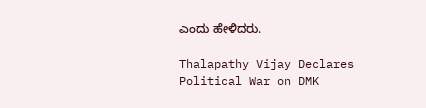ಎಂದು ಹೇಳಿದರು.

Thalapathy Vijay Declares Political War on DMK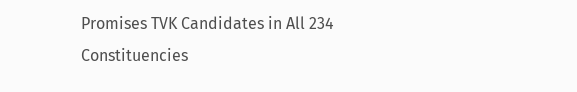Promises TVK Candidates in All 234 Constituencies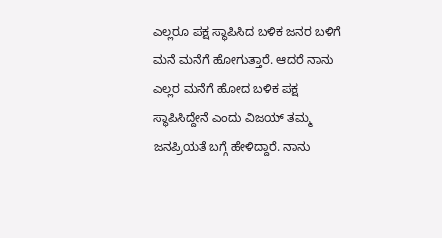ಎಲ್ಲರೂ ಪಕ್ಷ ಸ್ಥಾಪಿಸಿದ ಬಳಿಕ ಜನರ ಬಳಿಗೆ ಮನೆ ಮನೆಗೆ ಹೋಗುತ್ತಾರೆ. ಆದರೆ ನಾನು ಎಲ್ಲರ ಮನೆಗೆ ಹೋದ ಬಳಿಕ ಪಕ್ಷ ಸ್ಥಾಪಿಸಿದ್ದೇನೆ ಎಂದು ವಿಜಯ್ ತಮ್ಮ ಜನಪ್ರಿಯತೆ ಬಗ್ಗೆ ಹೇಳಿದ್ದಾರೆ. ನಾನು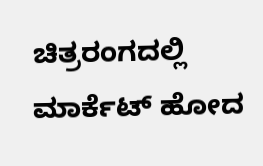ಚಿತ್ರರಂಗದಲ್ಲಿ ಮಾರ್ಕೆಟ್ ಹೋದ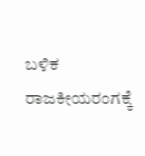ಬಳಿಕ ರಾಜಕೀಯರಂಗಕ್ಕೆ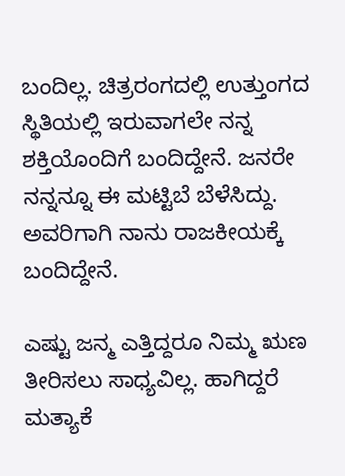ಬಂದಿಲ್ಲ. ಚಿತ್ರರಂಗದಲ್ಲಿ ಉತ್ತುಂಗದ ಸ್ಥಿತಿಯಲ್ಲಿ ಇರುವಾಗಲೇ ನನ್ನ ಶಕ್ತಿಯೊಂದಿಗೆ ಬಂದಿದ್ದೇನೆ. ಜನರೇ ನನ್ನನ್ನೂ ಈ ಮಟ್ಟಿಬೆ ಬೆಳೆಸಿದ್ದು. ಅವರಿಗಾಗಿ ನಾನು ರಾಜಕೀಯಕ್ಕೆ ಬಂದಿದ್ದೇನೆ.

ಎಷ್ಟು ಜನ್ಮ ಎತ್ತಿದ್ದರೂ ನಿಮ್ಮ ಋಣ ತೀರಿಸಲು ಸಾಧ್ಯವಿಲ್ಲ. ಹಾಗಿದ್ದರೆ ಮತ್ಯಾಕೆ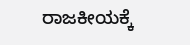ರಾಜಕೀಯಕ್ಕೆ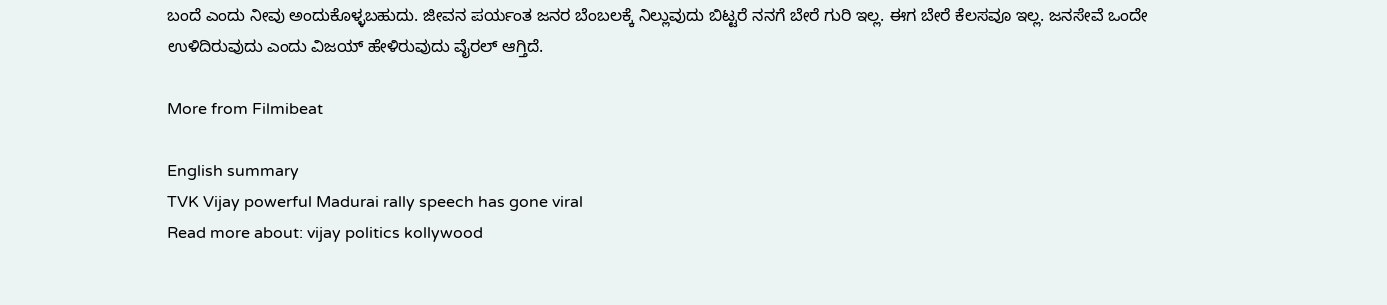ಬಂದೆ ಎಂದು ನೀವು ಅಂದುಕೊಳ್ಳಬಹುದು. ಜೀವನ ಪರ್ಯಂತ ಜನರ ಬೆಂಬಲಕ್ಕೆ ನಿಲ್ಲುವುದು ಬಿಟ್ಟರೆ ನನಗೆ ಬೇರೆ ಗುರಿ ಇಲ್ಲ. ಈಗ ಬೇರೆ ಕೆಲಸವೂ ಇಲ್ಲ. ಜನಸೇವೆ ಒಂದೇ ಉಳಿದಿರುವುದು ಎಂದು ವಿಜಯ್ ಹೇಳಿರುವುದು ವೈರಲ್ ಆಗ್ತಿದೆ.

More from Filmibeat

English summary
TVK Vijay powerful Madurai rally speech has gone viral
Read more about: vijay politics kollywood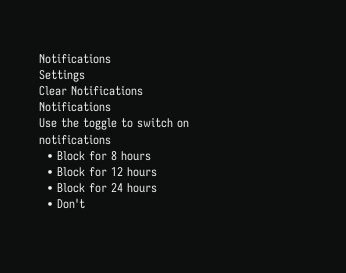Notifications
Settings
Clear Notifications
Notifications
Use the toggle to switch on notifications
  • Block for 8 hours
  • Block for 12 hours
  • Block for 24 hours
  • Don't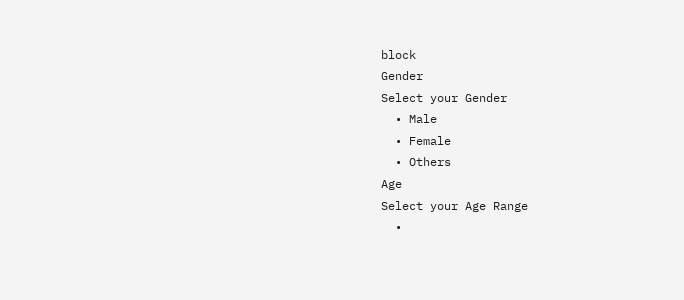block
Gender
Select your Gender
  • Male
  • Female
  • Others
Age
Select your Age Range
  •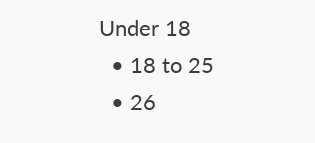Under 18
  • 18 to 25
  • 26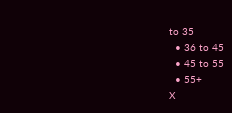to 35
  • 36 to 45
  • 45 to 55
  • 55+
X